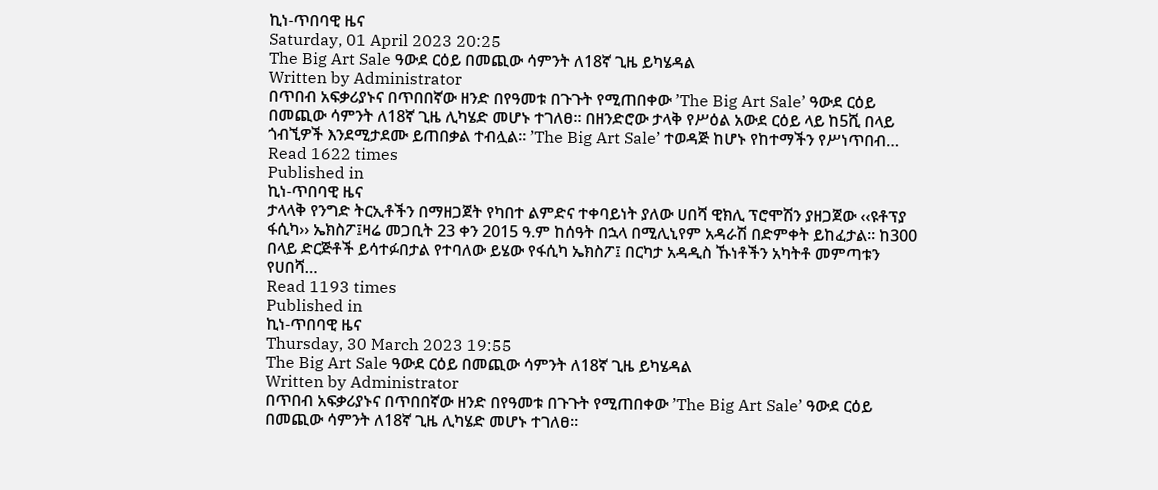ኪነ-ጥበባዊ ዜና
Saturday, 01 April 2023 20:25
The Big Art Sale ዓውደ ርዕይ በመጪው ሳምንት ለ18ኛ ጊዜ ይካሄዳል
Written by Administrator
በጥበብ አፍቃሪያኑና በጥበበኛው ዘንድ በየዓመቱ በጉጉት የሚጠበቀው ’The Big Art Sale’ ዓውደ ርዕይ በመጪው ሳምንት ለ18ኛ ጊዜ ሊካሄድ መሆኑ ተገለፀ። በዘንድሮው ታላቅ የሥዕል አውደ ርዕይ ላይ ከ5ሺ በላይ ጎብኚዎች እንደሚታደሙ ይጠበቃል ተብሏል። ’The Big Art Sale’ ተወዳጅ ከሆኑ የከተማችን የሥነጥበብ…
Read 1622 times
Published in
ኪነ-ጥበባዊ ዜና
ታላላቅ የንግድ ትርኢቶችን በማዘጋጀት የካበተ ልምድና ተቀባይነት ያለው ሀበሻ ዊክሊ ፕሮሞሽን ያዘጋጀው ‹‹ዩቶፕያ ፋሲካ›› ኤክስፖ፤ዛሬ መጋቢት 23 ቀን 2015 ዓ.ም ከሰዓት በኋላ በሚሊኒየም አዳራሽ በድምቀት ይከፈታል፡፡ ከ300 በላይ ድርጅቶች ይሳተፉበታል የተባለው ይሄው የፋሲካ ኤክስፖ፤ በርካታ አዳዲስ ኹነቶችን አካትቶ መምጣቱን የሀበሻ…
Read 1193 times
Published in
ኪነ-ጥበባዊ ዜና
Thursday, 30 March 2023 19:55
The Big Art Sale ዓውደ ርዕይ በመጪው ሳምንት ለ18ኛ ጊዜ ይካሄዳል
Written by Administrator
በጥበብ አፍቃሪያኑና በጥበበኛው ዘንድ በየዓመቱ በጉጉት የሚጠበቀው ’The Big Art Sale’ ዓውደ ርዕይ በመጪው ሳምንት ለ18ኛ ጊዜ ሊካሄድ መሆኑ ተገለፀ።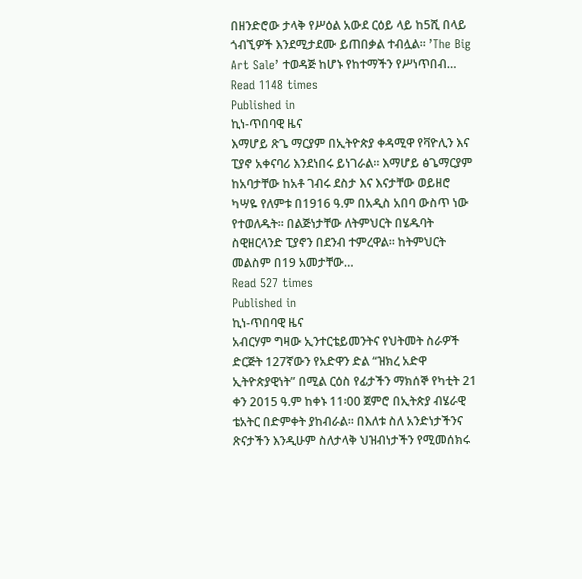በዘንድሮው ታላቅ የሥዕል አውደ ርዕይ ላይ ከ5ሺ በላይ ጎብኚዎች እንደሚታደሙ ይጠበቃል ተብሏል። ’The Big Art Sale’ ተወዳጅ ከሆኑ የከተማችን የሥነጥበብ…
Read 1148 times
Published in
ኪነ-ጥበባዊ ዜና
እማሆይ ጽጌ ማርያም በኢትዮጵያ ቀዳሚዋ የቫዮሊን እና ፒያኖ አቀናባሪ እንደነበሩ ይነገራል። እማሆይ ፅጌማርያም ከአባታቸው ከአቶ ገብሩ ደስታ እና እናታቸው ወይዘሮ ካሣዬ የለምቱ በ1916 ዓ.ም በአዲስ አበባ ውስጥ ነው የተወለዱት። በልጅነታቸው ለትምህርት በሄዱባት ስዊዘርላንድ ፒያኖን በደንብ ተምረዋል። ከትምህርት መልስም በ19 አመታቸው…
Read 527 times
Published in
ኪነ-ጥበባዊ ዜና
አብርሃም ግዛው ኢንተርቴይመንትና የህትመት ስራዎች ድርጅት 127ኛውን የአድዋን ድል “ዝክረ አድዋ ኢትዮጵያዊነት” በሚል ርዕስ የፊታችን ማክሰኞ የካቲት 21 ቀን 2015 ዓ.ም ከቀኑ 11፡00 ጀምሮ በኢትጵያ ብሄራዊ ቴአትር በድምቀት ያከብራል። በእለቱ ስለ አንድነታችንና ጽናታችን እንዲሁም ስለታላቅ ህዝብነታችን የሚመሰክሩ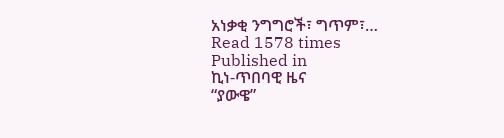አነቃቂ ንግግሮች፣ ግጥም፣…
Read 1578 times
Published in
ኪነ-ጥበባዊ ዜና
“ያውዌ”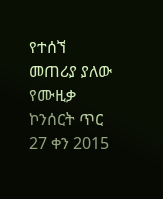የተሰኘ መጠሪያ ያለው የሙዚቃ ኮንሰርት ጥር 27 ቀን 2015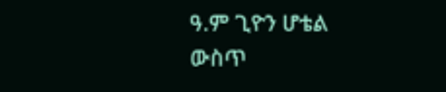ዓ.ም ጊዮን ሆቴል ውስጥ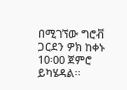በሚገኘው ግሮቭ ጋርደን ዎክ ከቀኑ 10፡00 ጀምሮ ይካሄዳል፡፡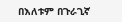በእለቱም በጉራጊኛ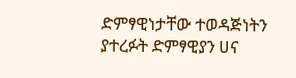ድምፃዊነታቸው ተወዳጅነትን ያተረፉት ድምፃዊያን ሀና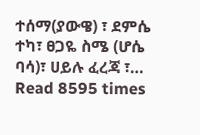ተሰማ(ያውዌ) ፣ ደምሴ ተካ፣ ፀጋዬ ስሜ (ሆሴ ባሳ)፣ ሀይሉ ፈረጃ ፣…
Read 8595 times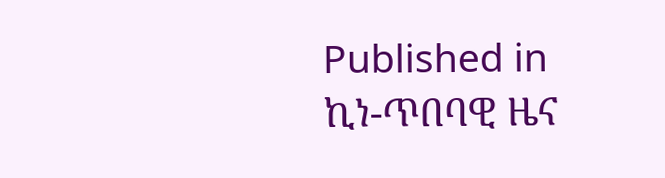Published in
ኪነ-ጥበባዊ ዜና